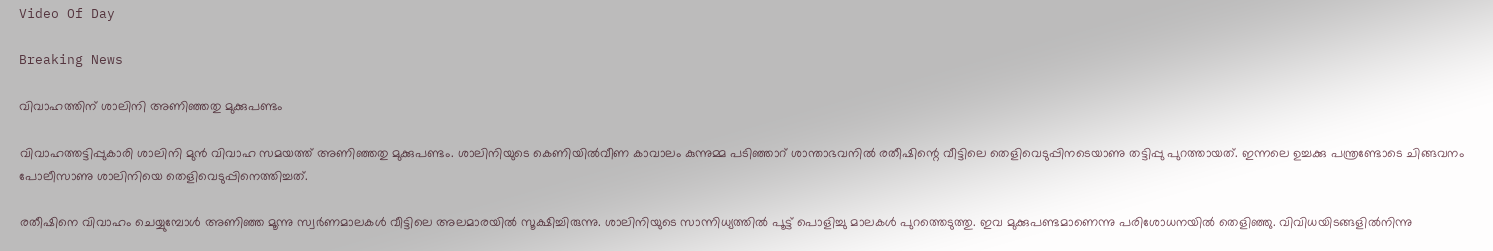Video Of Day

Breaking News

വിവാഹത്തിന്‌ ശാലിനി അണിഞ്ഞതു മുക്കുപണ്ടം

വിവാഹത്തട്ടിപ്പുകാരി ശാലിനി മുന്‍ വിവാഹ സമയത്ത്‌ അണിഞ്ഞതു മുക്കുപണ്ടം. ശാലിനിയുടെ കെണിയില്‍വീണ കാവാലം കുന്നുമ്മ പടിഞ്ഞാറ്‌ ശാന്താഭവനില്‍ രതീഷിന്റെ വീട്ടിലെ തെളിവെടുപ്പിനടെയാണു തട്ടിപ്പു പുറത്തായത്‌. ഇന്നലെ ഉച്ചക്കു പന്ത്രണ്ടോടെ ചിങ്ങവനം പോലീസാണു ശാലിനിയെ തെളിവെടുപ്പിനെത്തിച്ചത്‌.

രതീഷിനെ വിവാഹം ചെയ്യുമ്പോള്‍ അണിഞ്ഞ മൂന്നു സ്വര്‍ണമാലകള്‍ വീട്ടിലെ അലമാരയില്‍ സൂക്ഷിച്ചിരുന്നു. ശാലിനിയുടെ സാന്നിധ്യത്തില്‍ പൂട്ട്‌ പൊളിച്ചു മാലകള്‍ പുറത്തെടുത്തു. ഇവ മുക്കുപണ്ടമാണെന്നു പരിശോധനയില്‍ തെളിഞ്ഞു. വിവിധയിടങ്ങളില്‍നിന്നു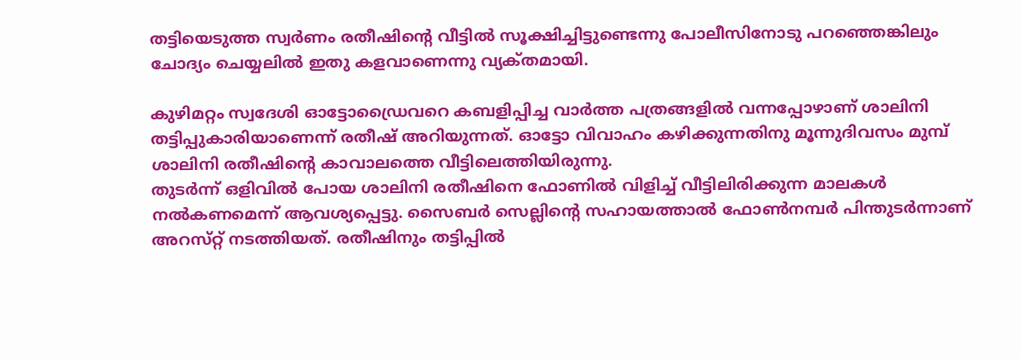തട്ടിയെടുത്ത സ്വര്‍ണം രതീഷിന്റെ വീട്ടില്‍ സൂക്ഷിച്ചിട്ടുണ്ടെന്നു പോലീസിനോടു പറഞ്ഞെങ്കിലും ചോദ്യം ചെയ്യലില്‍ ഇതു കളവാണെന്നു വ്യക്‌തമായി.

കുഴിമറ്റം സ്വദേശി ഓട്ടോഡ്രൈവറെ കബളിപ്പിച്ച വാര്‍ത്ത പത്രങ്ങളില്‍ വന്നപ്പോഴാണ്‌ ശാലിനി തട്ടിപ്പുകാരിയാണെന്ന്‌ രതീഷ്‌ അറിയുന്നത്‌. ഓട്ടോ വിവാഹം കഴിക്കുന്നതിനു മൂന്നുദിവസം മുമ്പ്‌ ശാലിനി രതീഷിന്റെ കാവാലത്തെ വീട്ടിലെത്തിയിരുന്നു.
തുടര്‍ന്ന്‌ ഒളിവില്‍ പോയ ശാലിനി രതീഷിനെ ഫോണില്‍ വിളിച്ച്‌ വീട്ടിലിരിക്കുന്ന മാലകള്‍ നല്‍കണമെന്ന്‌ ആവശ്യപ്പെട്ടു. സൈബര്‍ സെല്ലിന്റെ സഹായത്താല്‍ ഫോണ്‍നമ്പര്‍ പിന്തുടര്‍ന്നാണ്‌ അറസ്‌റ്റ്‌ നടത്തിയത്‌. രതീഷിനും തട്ടിപ്പില്‍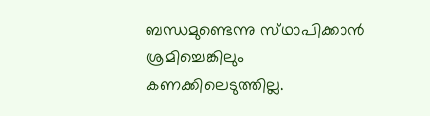ബന്ധമുണ്ടെന്നു സ്‌ഥാപിക്കാന്‍ ശ്രമിച്ചെങ്കിലും കണക്കിലെടുത്തില്ല.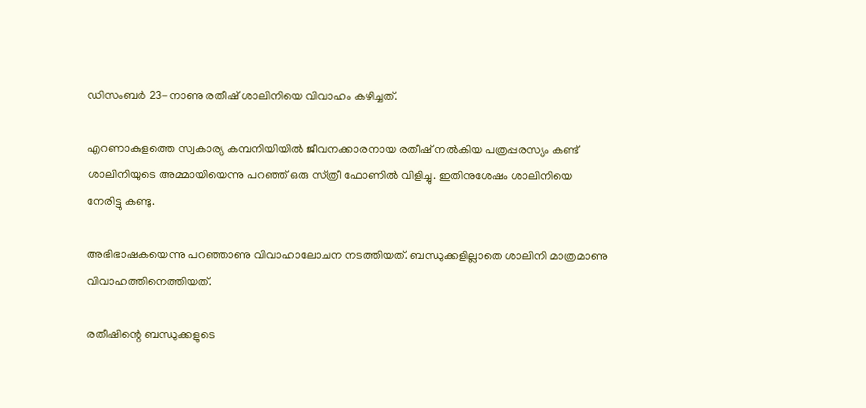ഡിസംബര്‍ 23-നാണു രതീഷ്‌ ശാലിനിയെ വിവാഹം കഴിച്ചത്‌.

എറണാകുളത്തെ സ്വകാര്യ കമ്പനിയിയില്‍ ജീവനക്കാരനായ രതീഷ്‌ നല്‍കിയ പത്രപ്പരസ്യം കണ്ട്‌ ശാലിനിയുടെ അമ്മായിയെന്നു പറഞ്ഞ്‌ ഒരു സ്‌ത്രീ ഫോണില്‍ വിളിച്ചു. ഇതിനുശേഷം ശാലിനിയെ നേരിട്ടു കണ്ടു.

അഭിഭാഷകയെന്നു പറഞ്ഞാണു വിവാഹാലോചന നടത്തിയത്‌. ബന്ധുക്കളില്ലാതെ ശാലിനി മാത്രമാണു വിവാഹത്തിനെത്തിയത്‌.

രതീഷിന്റെ ബന്ധുക്കളുടെ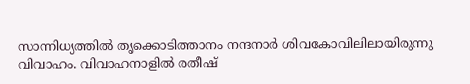സാന്നിധ്യത്തില്‍ തൃക്കൊടിത്താനം നന്ദനാര്‍ ശിവകോവിലിലായിരുന്നു വിവാഹം. വിവാഹനാളില്‍ രതീഷ്‌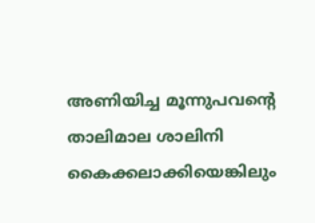അണിയിച്ച മൂന്നുപവന്റെ താലിമാല ശാലിനി കൈക്കലാക്കിയെങ്കിലും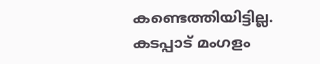കണ്ടെത്തിയിട്ടില്ല.
കടപ്പാട് മംഗളം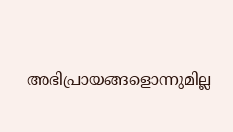അഭിപ്രായങ്ങളൊന്നുമില്ല